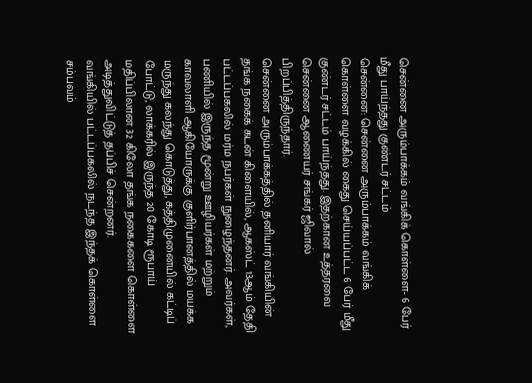சென்னை அரும்பாக்கம் வங்கிக் கொள்ளை- 6 பேர் மீது பாய்ந்தது குண்டர் சட்டம்
சென்னை: சென்னை அரும்பாக்கம் வங்கிக் கொள்ளை வழக்கில் கைது செய்யப்பட்ட 6 பேர் மீது குண்டர் சட்டம் பாய்ந்தது. இதற்கான உத்தரவை சென்னை ஆணையர் சங்கர் ஜிவால் பிறப்பித்திருந்தார்.
சென்னை அரும்பாக்கத்தில் தனியார் வங்கியின் தங்க நகைக் கடன் கிளையில், ஆகஸ்ட் 13ஆம் தேதி பட்டப்பகலில் மர்ம நபர்கள் நுழைந்தனர். அவர்கள், பணியில் இருந்த மூன்று ஊழியர்கள் மற்றும் காவலாளி ஆகியோருக்கு குளிர்பானத்தில் மயக்க மருந்து கலந்து கொடுத்து, கத்திமுனையில் கட்டிப் போட்டு, லாக்கரில் இருந்த 20 கோடி ரூபாய் மதிப்பிலான 32 கிலோ தங்க நகைகளை கொள்ளை அடித்துவிட்டுத் தப்பிச் சென்றனர்.
வங்கியில் பட்டப்பகலில் நடந்த இந்தக் கொள்ளை சம்பவம்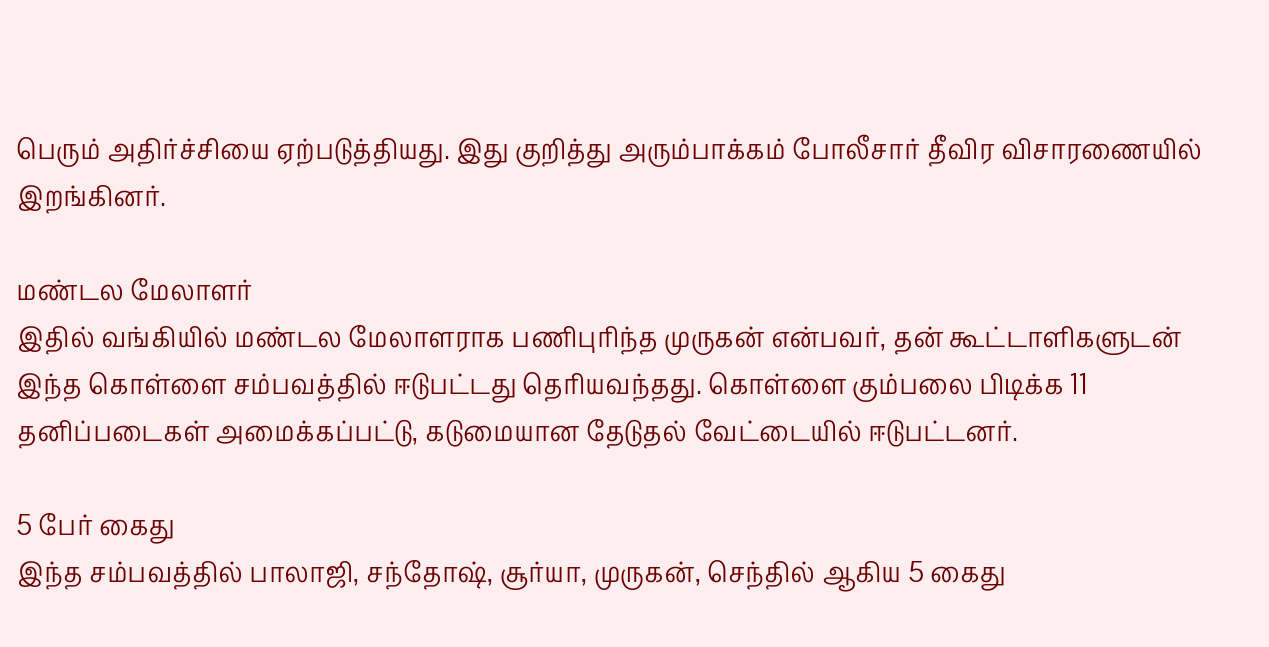பெரும் அதிர்ச்சியை ஏற்படுத்தியது. இது குறித்து அரும்பாக்கம் போலீசார் தீவிர விசாரணையில் இறங்கினர்.

மண்டல மேலாளர்
இதில் வங்கியில் மண்டல மேலாளராக பணிபுரிந்த முருகன் என்பவர், தன் கூட்டாளிகளுடன் இந்த கொள்ளை சம்பவத்தில் ஈடுபட்டது தெரியவந்தது. கொள்ளை கும்பலை பிடிக்க 11 தனிப்படைகள் அமைக்கப்பட்டு, கடுமையான தேடுதல் வேட்டையில் ஈடுபட்டனர்.

5 பேர் கைது
இந்த சம்பவத்தில் பாலாஜி, சந்தோஷ், சூர்யா, முருகன், செந்தில் ஆகிய 5 கைது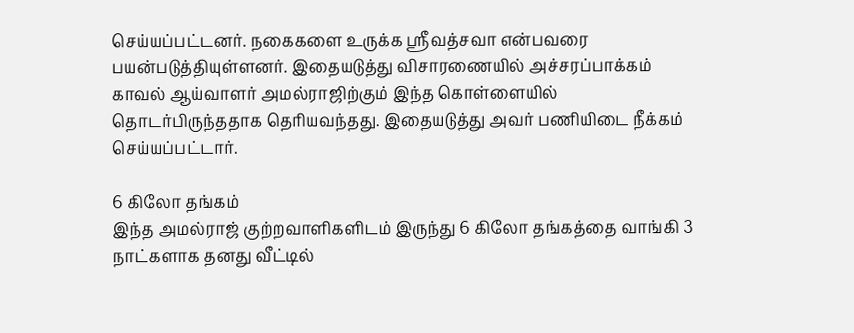செய்யப்பட்டனர். நகைகளை உருக்க ஸ்ரீவத்சவா என்பவரை பயன்படுத்தியுள்ளனர். இதையடுத்து விசாரணையில் அச்சரப்பாக்கம் காவல் ஆய்வாளர் அமல்ராஜிற்கும் இந்த கொள்ளையில் தொடர்பிருந்ததாக தெரியவந்தது. இதையடுத்து அவர் பணியிடை நீக்கம் செய்யப்பட்டார்.

6 கிலோ தங்கம்
இந்த அமல்ராஜ் குற்றவாளிகளிடம் இருந்து 6 கிலோ தங்கத்தை வாங்கி 3 நாட்களாக தனது வீட்டில்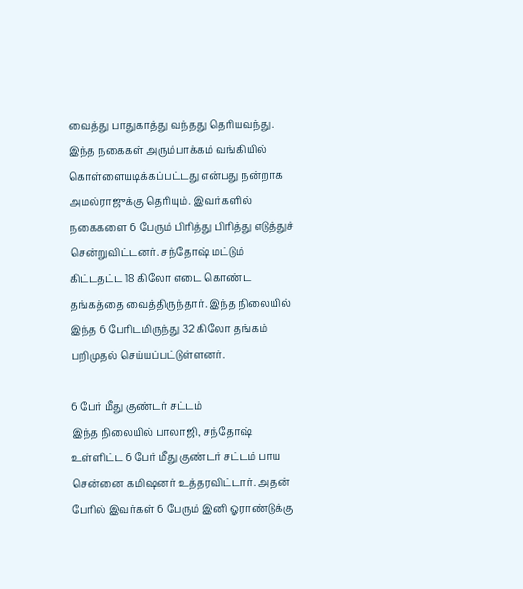வைத்து பாதுகாத்து வந்தது தெரியவந்து. இந்த நகைகள் அரும்பாக்கம் வங்கியில் கொள்ளையடிக்கப்பட்டது என்பது நன்றாக அமல்ராஜுக்கு தெரியும். இவர்களில் நகைகளை 6 பேரும் பிரித்து பிரித்து எடுத்துச் சென்றுவிட்டனர். சந்தோஷ் மட்டும் கிட்டதட்ட 18 கிலோ எடை கொண்ட தங்கத்தை வைத்திருந்தார். இந்த நிலையில் இந்த 6 பேரிடமிருந்து 32 கிலோ தங்கம் பறிமுதல் செய்யப்பட்டுள்ளனர்.

6 பேர் மீது குண்டர் சட்டம்
இந்த நிலையில் பாலாஜி, சந்தோஷ் உள்ளிட்ட 6 பேர் மீது குண்டர் சட்டம் பாய சென்னை கமிஷனர் உத்தரவிட்டார். அதன் பேரில் இவர்கள் 6 பேரும் இனி ஓராண்டுக்கு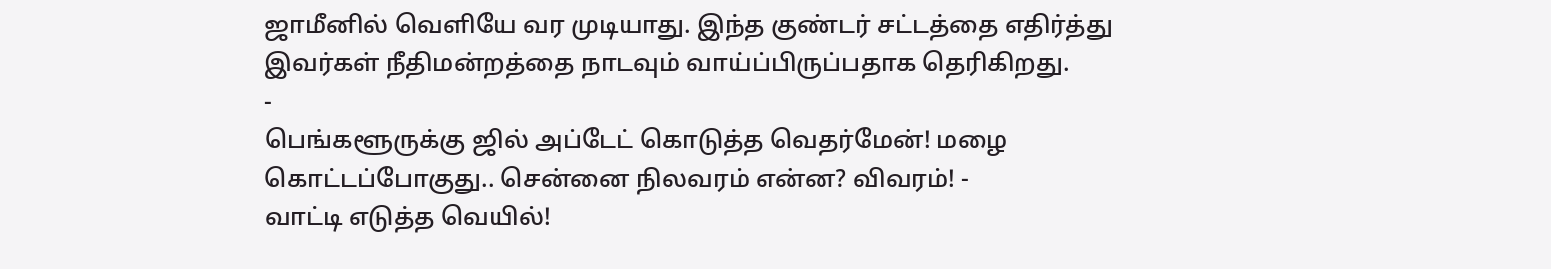ஜாமீனில் வெளியே வர முடியாது. இந்த குண்டர் சட்டத்தை எதிர்த்து இவர்கள் நீதிமன்றத்தை நாடவும் வாய்ப்பிருப்பதாக தெரிகிறது.
-
பெங்களூருக்கு ஜில் அப்டேட் கொடுத்த வெதர்மேன்! மழை கொட்டப்போகுது.. சென்னை நிலவரம் என்ன? விவரம்! -
வாட்டி எடுத்த வெயில்!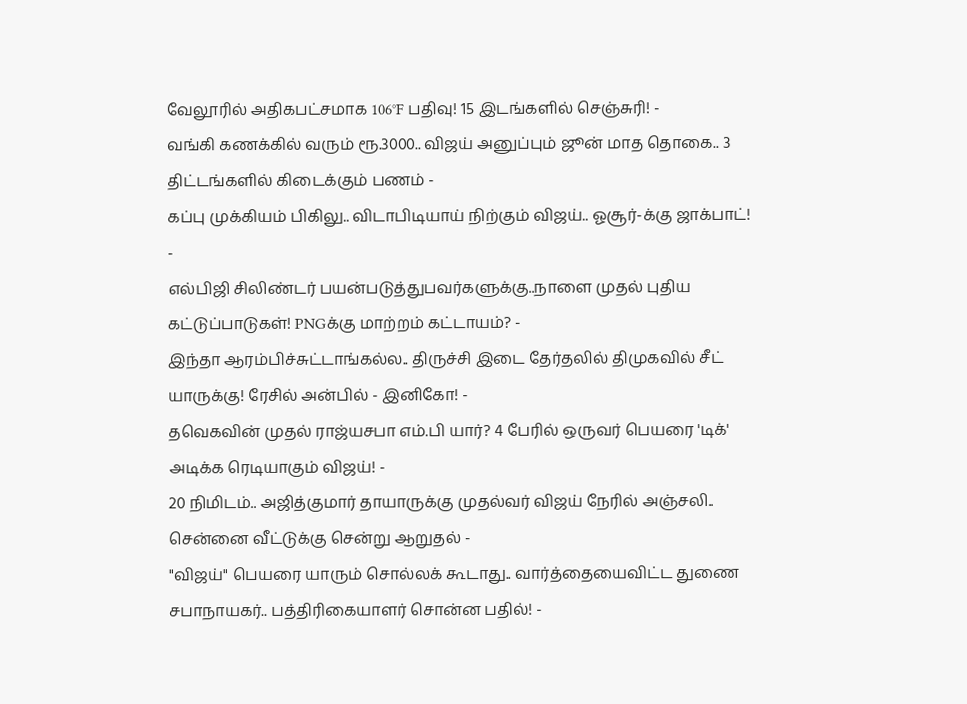வேலூரில் அதிகபட்சமாக 106°F பதிவு! 15 இடங்களில் செஞ்சுரி! -
வங்கி கணக்கில் வரும் ரூ.3000.. விஜய் அனுப்பும் ஜூன் மாத தொகை.. 3 திட்டங்களில் கிடைக்கும் பணம் -
கப்பு முக்கியம் பிகிலு.. விடாபிடியாய் நிற்கும் விஜய்.. ஓசூர்-க்கு ஜாக்பாட்! -
எல்பிஜி சிலிண்டர் பயன்படுத்துபவர்களுக்கு..நாளை முதல் புதிய கட்டுப்பாடுகள்! PNGக்கு மாற்றம் கட்டாயம்? -
இந்தா ஆரம்பிச்சுட்டாங்கல்ல.. திருச்சி இடை தேர்தலில் திமுகவில் சீட் யாருக்கு! ரேசில் அன்பில் - இனிகோ! -
தவெகவின் முதல் ராஜ்யசபா எம்.பி யார்? 4 பேரில் ஒருவர் பெயரை 'டிக்' அடிக்க ரெடியாகும் விஜய்! -
20 நிமிடம்.. அஜித்குமார் தாயாருக்கு முதல்வர் விஜய் நேரில் அஞ்சலி.. சென்னை வீட்டுக்கு சென்று ஆறுதல் -
"விஜய்" பெயரை யாரும் சொல்லக் கூடாது.. வார்த்தையைவிட்ட துணை சபாநாயகர்.. பத்திரிகையாளர் சொன்ன பதில்! -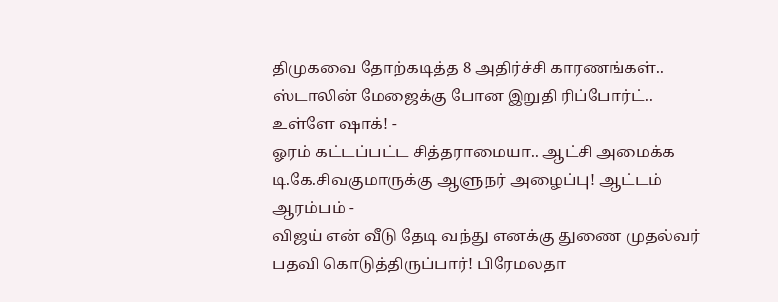திமுகவை தோற்கடித்த 8 அதிர்ச்சி காரணங்கள்.. ஸ்டாலின் மேஜைக்கு போன இறுதி ரிப்போர்ட்.. உள்ளே ஷாக்! -
ஓரம் கட்டப்பட்ட சித்தராமையா.. ஆட்சி அமைக்க டி.கே.சிவகுமாருக்கு ஆளுநர் அழைப்பு! ஆட்டம் ஆரம்பம் -
விஜய் என் வீடு தேடி வந்து எனக்கு துணை முதல்வர் பதவி கொடுத்திருப்பார்! பிரேமலதா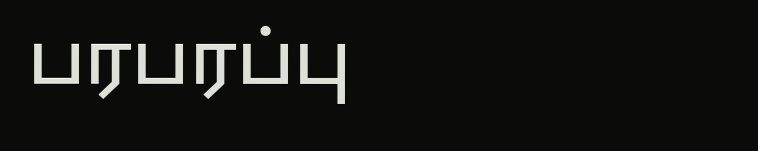பரபரப்பு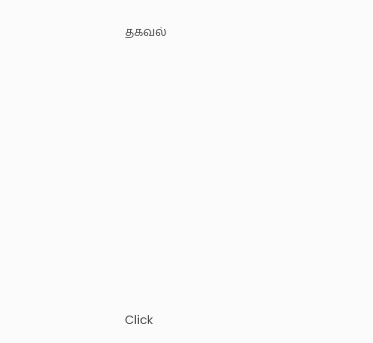தகவல்












Click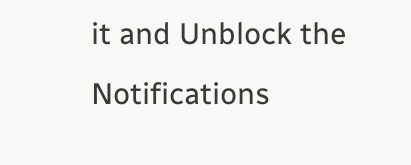it and Unblock the Notifications